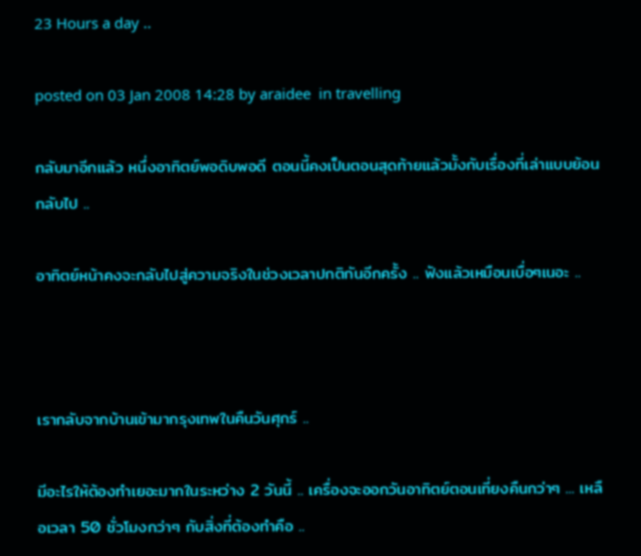23 Hours a day ..

posted on 03 Jan 2008 14:28 by araidee  in travelling

กลับมาอีกแล้ว หนึ่งอาทิตย์พอดิบพอดี ตอนนี้คงเป็นตอนสุดท้ายแล้วมั้งกับเรื่องที่เล่าแบบย้อนกลับไป ..

อาทิตย์หน้าคงจะกลับไปสู่ความจริงในช่วงเวลาปกติกันอีกครั้ง .. ฟังแล้วเหมือนเบื่อๆเนอะ ..



เรากลับจากบ้านเข้ามากรุงเทพในคืนวันศุกร์ ..

มีอะไรให้ต้องทำเยอะมากในระหว่าง 2 วันนี้ .. เครื่องจะออกวันอาทิตย์ตอนเที่ยงคืนกว่าๆ ... เหลือเวลา 50 ชั่วโมงกว่าๆ กับสิ่งที่ต้องทำคือ ..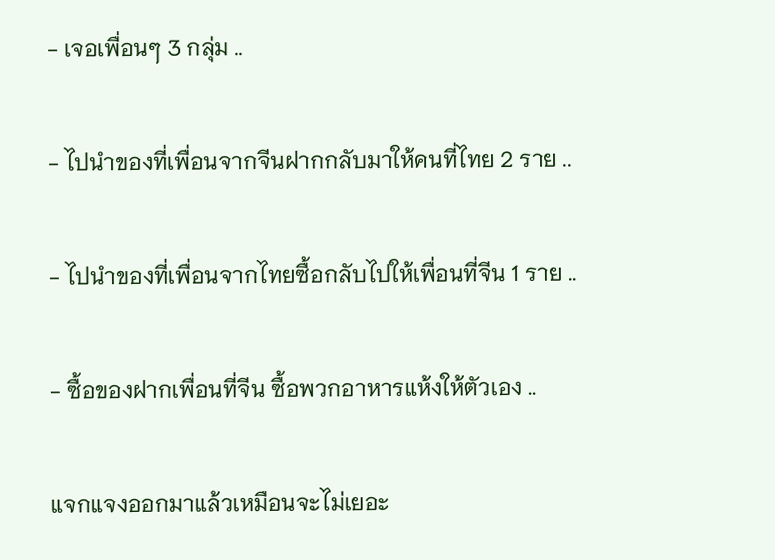- เจอเพื่อนๆ 3 กลุ่ม ..

- ไปนำของที่เพื่อนจากจีนฝากกลับมาให้คนที่ไทย 2 ราย ..

- ไปนำของที่เพื่อนจากไทยซื้อกลับไปให้เพื่อนที่จีน 1 ราย ..

- ซื้อของฝากเพื่อนที่จีน ซื้อพวกอาหารแห้งให้ตัวเอง ..

แจกแจงออกมาแล้วเหมือนจะไม่เยอะ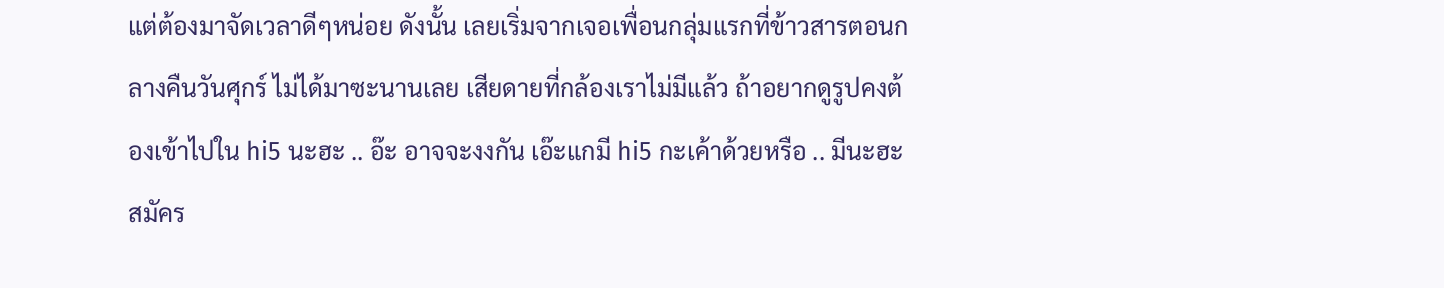แต่ต้องมาจัดเวลาดีๆหน่อย ดังนั้น เลยเริ่มจากเจอเพื่อนกลุ่มแรกที่ข้าวสารตอนกลางคืนวันศุกร์ ไม่ได้มาซะนานเลย เสียดายที่กล้องเราไม่มีแล้ว ถ้าอยากดูรูปคงต้องเข้าไปใน hi5 นะฮะ .. อ๊ะ อาจจะงงกัน เอ๊ะแกมี hi5 กะเค้าด้วยหรือ .. มีนะฮะ สมัคร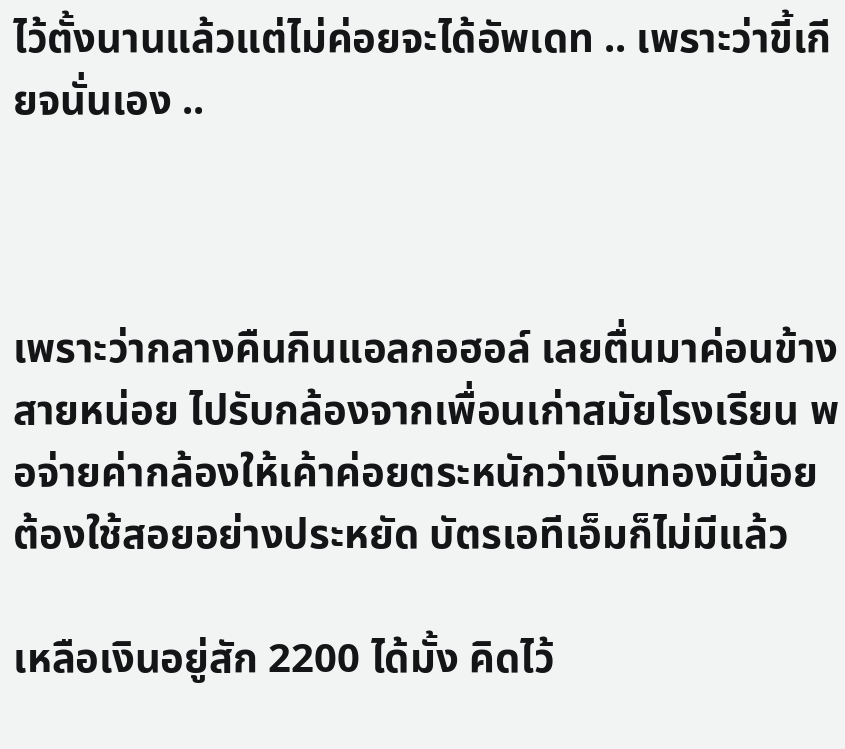ไว้ตั้งนานแล้วแต่ไม่ค่อยจะได้อัพเดท .. เพราะว่าขี้เกียจนั่นเอง ..



เพราะว่ากลางคืนกินแอลกอฮอล์ เลยตื่นมาค่อนข้างสายหน่อย ไปรับกล้องจากเพื่อนเก่าสมัยโรงเรียน พอจ่ายค่ากล้องให้เค้าค่อยตระหนักว่าเงินทองมีน้อย ต้องใช้สอยอย่างประหยัด บัตรเอทีเอ็มก็ไม่มีแล้ว

เหลือเงินอยู่สัก 2200 ได้มั้ง คิดไว้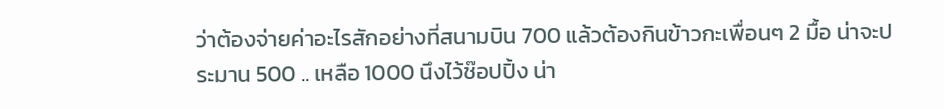ว่าต้องจ่ายค่าอะไรสักอย่างที่สนามบิน 700 แล้วต้องกินข้าวกะเพื่อนๆ 2 มื้อ น่าจะประมาน 500 .. เหลือ 1000 นึงไว้ช๊อปปิ้ง น่า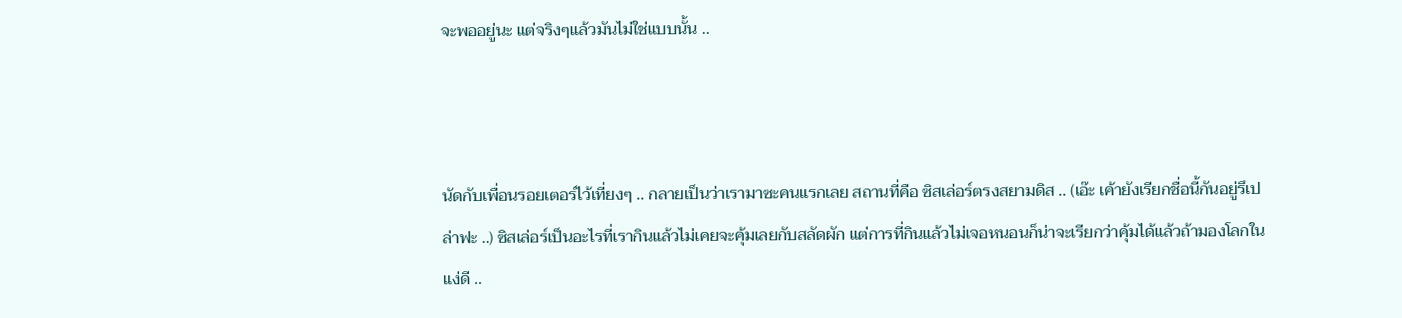จะพออยู่นะ แต่จริงๆแล้วมันไม่ใช่แบบนั้น ..



นัดกับเพื่อนรอยเตอร์ไว้เที่ยงๆ .. กลายเป็นว่าเรามาซะคนแรกเลย สถานที่คือ ซิสเล่อร์ตรงสยามดิส .. (เอ๊ะ เค้ายังเรียกชื่อนี้กันอยู่รึเปล่าฟะ ..) ซิสเล่อร์เป็นอะไรที่เรากินแล้วไม่เคยจะคุ้มเลยกับสลัดผัก แต่การที่กินแล้วไม่เจอหนอนก็น่าจะเรียกว่าคุ้มได้แล้วถ้ามองโลกในแง่ดี ..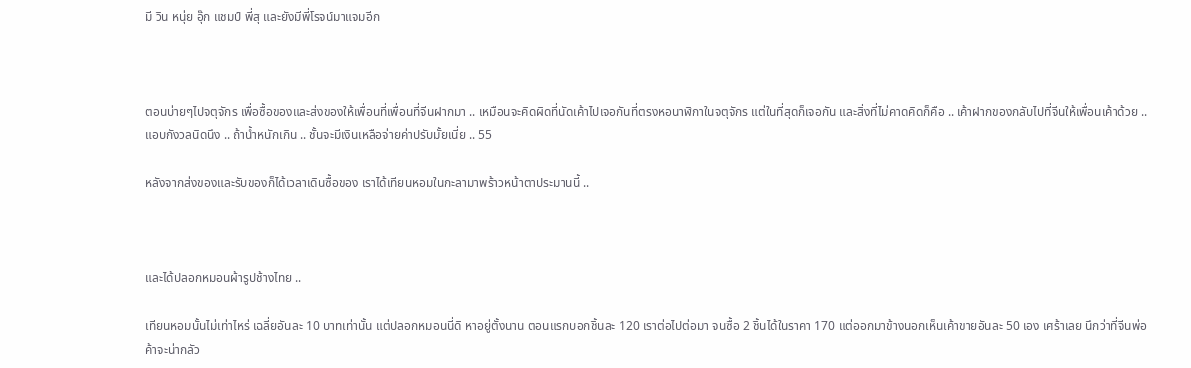มี วิน หนุ่ย อุ๊ก แชมป์ พี่สุ และยังมีพี่โรจน์มาแจมอีก



ตอนบ่ายๆไปจตุจักร เพื่อซื้อของและส่งของให้เพื่อนที่เพื่อนที่จีนฝากมา .. เหมือนจะคิดผิดที่นัดเค้าไปเจอกันที่ตรงหอนาฬิกาในจตุจักร แต่ในที่สุดก็เจอกัน และสิ่งที่ไม่คาดคิดก็คือ .. เค้าฝากของกลับไปที่จีนให้เพื่อนเค้าด้วย .. แอบกังวลนิดนึง .. ถ้าน้ำหนักเกิน .. ชั้นจะมีเงินเหลือจ่ายค่าปรับมั้ยเนี่ย .. 55

หลังจากส่งของและรับของก็ได้เวลาเดินซื้อของ เราได้เทียนหอมในกะลามาพร้าวหน้าตาประมานนี้ ..



และได้ปลอกหมอนผ้ารูปช้างไทย ..

เทียนหอมนั้นไม่เท่าไหร่ เฉลี่ยอันละ 10 บาทเท่านั้น แต่ปลอกหมอนนี่ดิ หาอยู่ตั้งนาน ตอนแรกบอกชิ้นละ 120 เราต่อไปต่อมา จนซื้อ 2 ชิ้นได้ในราคา 170 แต่ออกมาข้างนอกเห็นเค้าขายอันละ 50 เอง เศร้าเลย นึกว่าที่จีนพ่อค้าจะน่ากลัว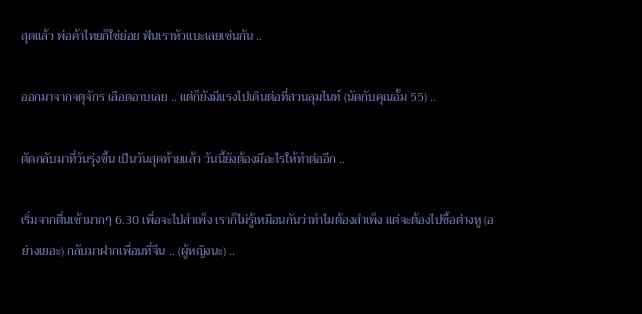สุดแล้ว พ่อค้าไทยก็ใช่ย่อย ฟันเราหัวแบะเลยเช่นกัน ..

ออกมาจากจตุจักร เลือดอาบเลย .. แต่ก็ยังมีแรงไปเดินต่อที่สวนลุมไนท์ (นัดกับคุณอั้ม 55) ..

ตัดกลับมาที่วันรุ่งขึ้น เป็นวันสุดท้ายแล้ว วันนี้ยังต้องมีอะไรให้ทำต่ออีก ..

เริ่มจากตื่นเช้ามากๆ 6.30 เพื่อจะไปสำเพ็ง เราก็ไม่รู้เหมือนกันว่าทำไมต้องสำเพ็ง แต่จะต้องไปซื้อต่างหู (อย่างเยอะ) กลับมาฝากเพื่อนที่จีน .. (ผู้หญิงนะ) ..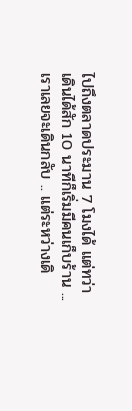ไปถึงตลาดประมาน 7 โมงได้ แต่ทว่า เดินได้สัก 10 นาทีก็เริ่มมีคนเก็บร้าน ... เราเลยจะเดินกลับ .. แต่ระหว่างเดิ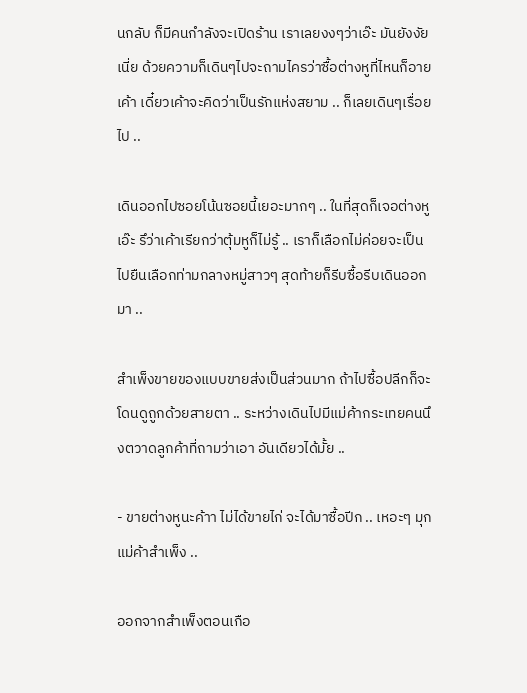นกลับ ก็มีคนกำลังจะเปิดร้าน เราเลยงงๆว่าเอ๊ะ มันยังงัยเนี่ย ด้วยความก็เดินๆไปจะถามไครว่าซื้อต่างหูที่ไหนก็อายเค้า เดี๋ยวเค้าจะคิดว่าเป็นรักแห่งสยาม .. ก็เลยเดินๆเรื่อยไป ..

เดินออกไปซอยโน้นซอยนี้เยอะมากๆ .. ในที่สุดก็เจอต่างหู เอ๊ะ รึว่าเค้าเรียกว่าตุ้มหูก็ไม่รู้ .. เราก็เลือกไม่ค่อยจะเป็น ไปยืนเลือกท่ามกลางหมู่สาวๆ สุดท้ายก็รีบซื้อรีบเดินออกมา ..

สำเพ็งขายของแบบขายส่งเป็นส่วนมาก ถ้าไปซื้อปลีกก็จะโดนดูถูกด้วยสายตา .. ระหว่างเดินไปมีแม่ค้ากระเทยคนนึงตวาดลูกค้าที่ถามว่าเอา อันเดียวได้มั้ย ..

- ขายต่างหูนะค้าา ไม่ได้ขายไก่ จะได้มาซื้อปีก .. เหอะๆ มุกแม่ค้าสำเพ็ง ..

ออกจากสำเพ็งตอนเกือ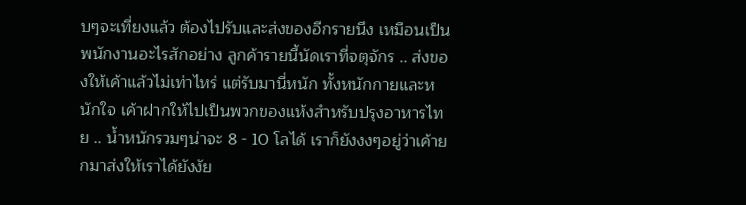บๆจะเที่ยงแล้ว ต้องไปรับและส่งของอีกรายนึง เหมือนเป็นพนักงานอะไรสักอย่าง ลูกค้ารายนี้นัดเราที่จตุจักร .. ส่งของให้เค้าแล้วไม่เท่าไหร่ แต่รับมานี่หนัก ทั้งหนักกายและหนักใจ เค้าฝากให้ไปเป็นพวกของแห้งสำหรับปรุงอาหารไทย .. น้ำหนักรวมๆน่าจะ 8 - 10 โลได้ เราก็ยังงงๆอยู่ว่าเค้ายกมาส่งให้เราได้ยังงัย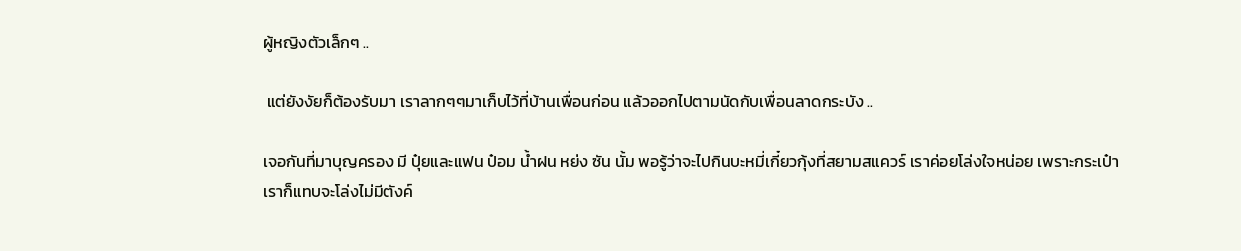ผู้หญิงตัวเล็กๆ ..

 แต่ยังงัยก็ต้องรับมา เราลากๆๆมาเก็บไว้ที่บ้านเพื่อนก่อน แล้วออกไปตามนัดกับเพื่อนลาดกระบัง ..

เจอกันที่มาบุญครอง มี ปุ๋ยและแฟน ป๋อม น้ำฝน หย่ง ซัน นั้ม พอรู้ว่าจะไปกินบะหมี่เกี๋ยวกุ้งที่สยามสแควร์ เราค่อยโล่งใจหน่อย เพราะกระเป๋าเราก็แทบจะโล่งไม่มีตังค์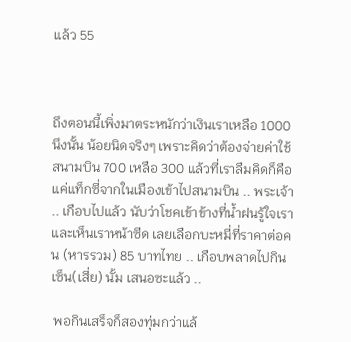แล้ว 55



ถึงตอนนี้เพิ่งมาตระหนักว่าเงินเราเหลือ 1000 นึงนั้น น้อยนิดจริงๆ เพราะคิดว่าต้องจ่ายค่าใช้สนามบิน 700 เหลือ 300 แล้วที่เราลืมคิดก็คือแค่แท็กซี่จากในเมืองเข้าไปสนามบิน .. พระเจ้า .. เกือบไปแล้ว นับว่าโชคเข้าข้างที่น้ำฝนรู้ใจเราและเห็นเราหน้าซีด เลยเลือกบะหมี่ที่ราคาต่อคน (หารรวม) 85 บาทไทย .. เกือบพลาดไปกินเซ็น(เสี่ย) นั้ม เสนอซะแล้ว ..

 พอกินเสร็จก็สองทุ่มกว่าแล้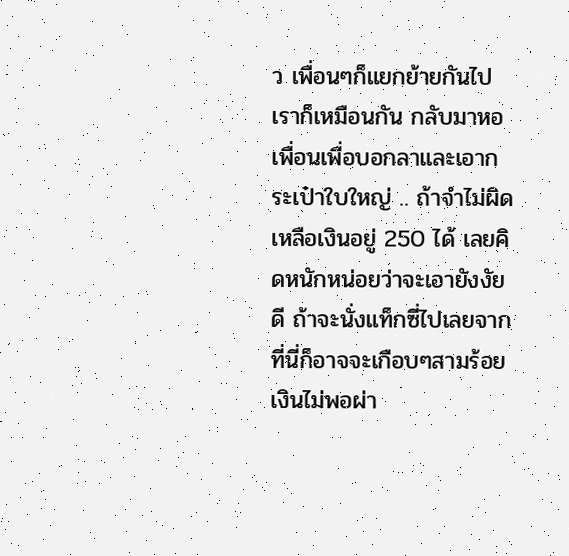ว เพื่อนๆก็แยกย้ายกันไป เราก็เหมือนกัน กลับมาหอเพื่อนเพื่อบอกลาและเอากระเป๋าใบใหญ่ .. ถ้าจำไม่ผิดเหลือเงินอยู่ 250 ได้ เลยคิดหนักหน่อยว่าจะเอายังงัยดี ถ้าจะนั่งแท็กซี่ไปเลยจากที่นี่ก็อาจจะเกือบๆสามร้อย เงินไม่พอผ่า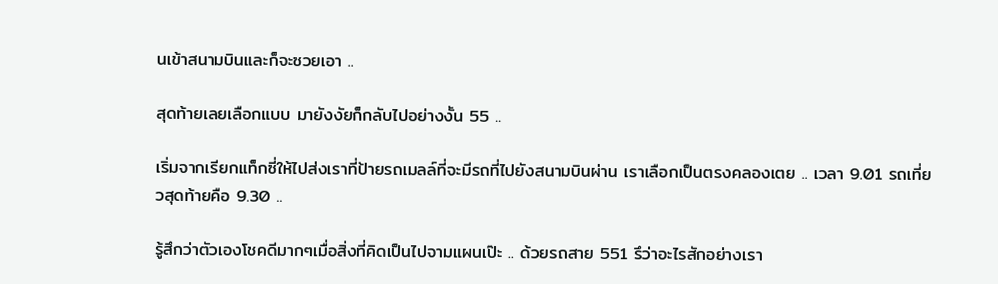นเข้าสนามบินและก็จะซวยเอา ..

สุดท้ายเลยเลือกแบบ มายังงัยก็กลับไปอย่างงั้น 55 ..

เริ่มจากเรียกแท็กซี่ให้ไปส่งเราที่ป้ายรถเมลล์ที่จะมีรถที่ไปยังสนามบินผ่าน เราเลือกเป็นตรงคลองเตย .. เวลา 9.01 รถเที่ยวสุดท้ายคือ 9.30 ..

รู้สึกว่าตัวเองโชคดีมากๆเมื่อสิ่งที่คิดเป็นไปจามแผนเป๊ะ .. ด้วยรถสาย 551 รึว่าอะไรสักอย่างเรา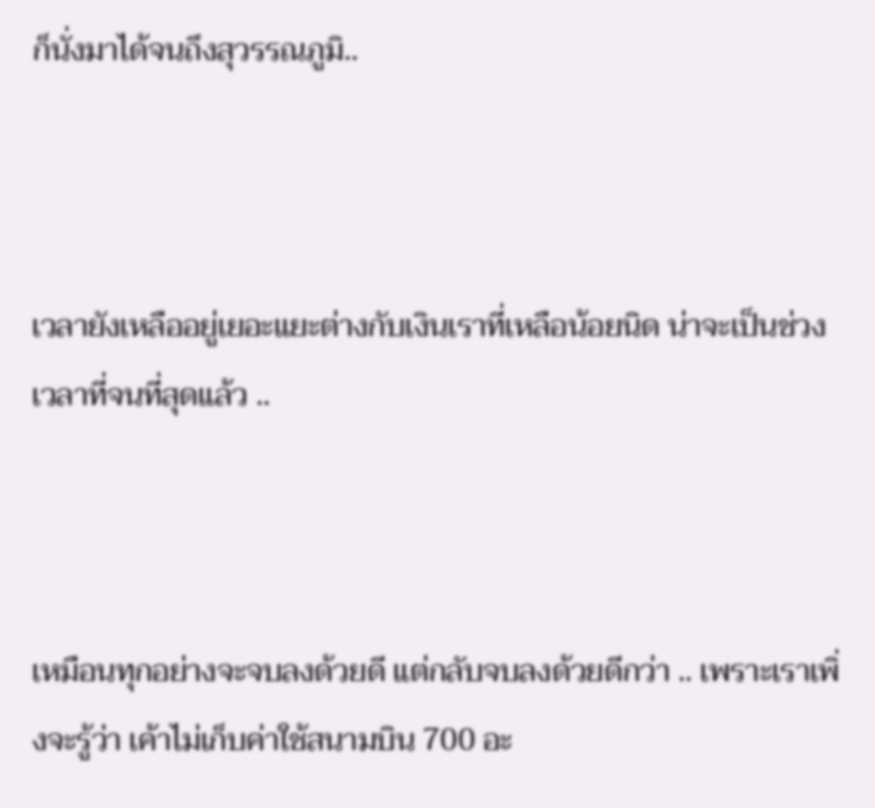ก็นั่งมาได้จนถึงสุวรรณภูมิ..



เวลายังเหลืออยู่เยอะแยะต่างกับเงินเราที่เหลือน้อยนิด น่าจะเป็นช่วงเวลาที่จนที่สุดแล้ว ..



เหมือนทุกอย่างจะจบลงด้วยดี แต่กลับจบลงด้วยดีกว่า .. เพราะเราเพิ่งจะรู้ว่า เค้าไม่เก็บค่าใช้สนามบิน 700 อะ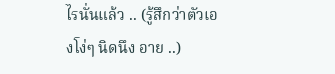ไรนั่นแล้ว .. (รู้สึกว่าตัวเองโง่ๆ นิดนึง อาย ..)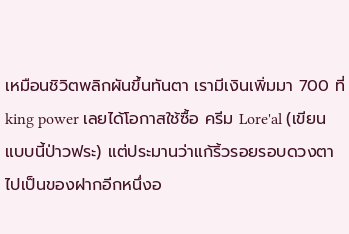เหมือนชิวิตพลิกผันขึ้นทันตา เรามีเงินเพิ่มมา 700 ที่ king power เลยได้โอกาสใช้ซื้อ ครีม Lore'al (เขียนแบบนี้ป่าวฟระ) แต่ประมานว่าแก้ริ้วรอยรอบดวงตาไปเป็นของฝากอีกหนึ่งอ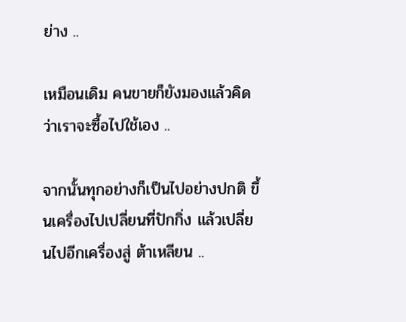ย่าง ..

เหมือนเดิม คนขายก็ยังมองแล้วคิดว่าเราจะซื้อไปใช้เอง ..

จากนั้นทุกอย่างก็เป็นไปอย่างปกติ ขึ้นเครื่องไปเปลี่ยนที่ปักกิ่ง แล้วเปลี่ยนไปอีกเครื่องสู่ ต้าเหลียน ..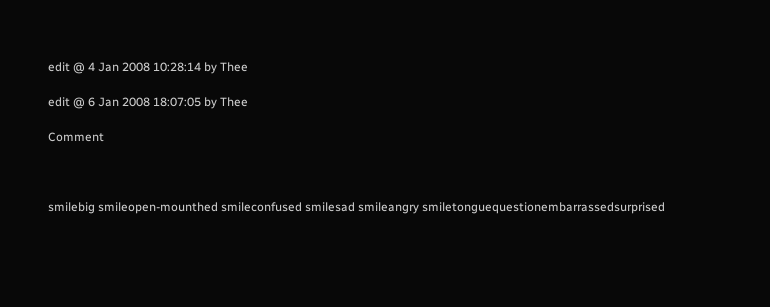edit @ 4 Jan 2008 10:28:14 by Thee

edit @ 6 Jan 2008 18:07:05 by Thee

Comment



smilebig smileopen-mounthed smileconfused smilesad smileangry smiletonguequestionembarrassedsurprised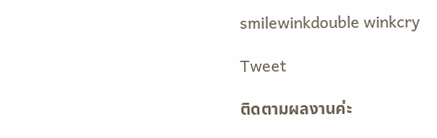smilewinkdouble winkcry

Tweet

ติดตามผลงานค่ะ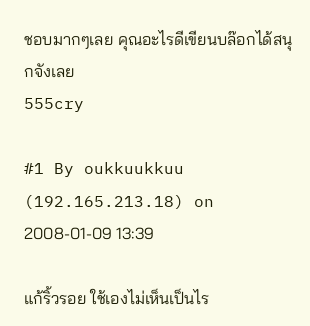ชอบมากๆเลย คุณอะไรดีเขียนบล๊อกได้สนุกจังเลย
555cry

#1 By oukkuukkuu (192.165.213.18) on 2008-01-09 13:39

แก้ริ้วรอย ใช้เองไม่เห็นเป็นไร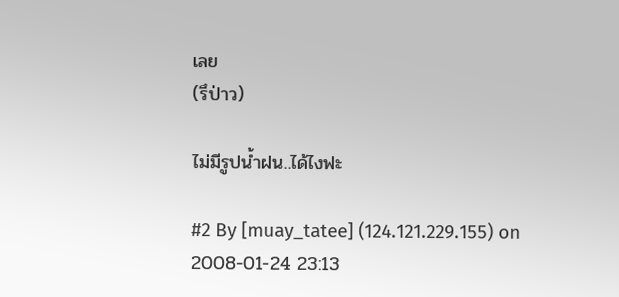เลย
(รึป่าว)

ไม่มีรูปน้ำฝน..ได้ไงฟะ

#2 By [muay_tatee] (124.121.229.155) on 2008-01-24 23:13